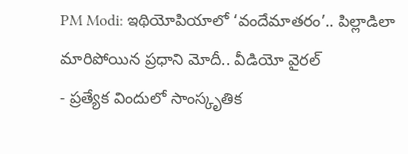PM Modi: ఇథియోపియాలో ‘వందేమాతరం’.. పిల్లాడిలా మారిపోయిన ప్రధాని మోదీ.. వీడియో వైరల్
- ప్రత్యేక విందులో సాంస్కృతిక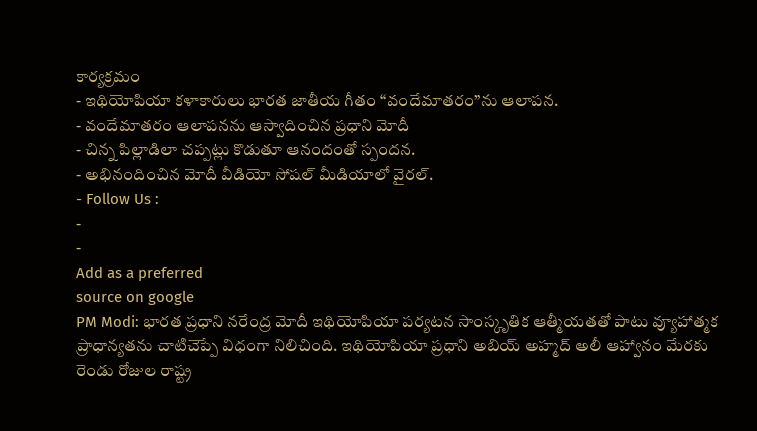కార్యక్రమం
- ఇథియోపియా కళాకారులు భారత జాతీయ గీతం “వందేమాతరం”ను ఆలాపన.
- వందేమాతరం ఆలాపనను ఆస్వాదించిన ప్రధాని మోదీ
- చిన్న పిల్లాడిలా చప్పట్లు కొడుతూ ఆనందంతో స్పందన.
- అభినందించిన మోదీ వీడియో సోషల్ మీడియాలో వైరల్.
- Follow Us :
-
-
Add as a preferred
source on google
PM Modi: భారత ప్రధాని నరేంద్ర మోదీ ఇథియోపియా పర్యటన సాంస్కృతిక ఆత్మీయతతో పాటు వ్యూహాత్మక ప్రాధాన్యతను చాటిచెప్పే విధంగా నిలిచింది. ఇథియోపియా ప్రధాని అబియ్ అహ్మద్ అలీ ఆహ్వానం మేరకు రెండు రోజుల రాష్ట్ర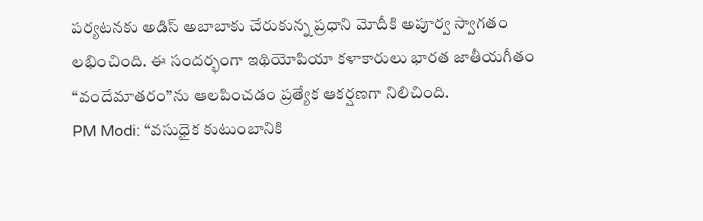పర్యటనకు అడిస్ అబాబాకు చేరుకున్న ప్రధాని మోదీకి అపూర్వ స్వాగతం లభించింది. ఈ సందర్భంగా ఇథియోపియా కళాకారులు భారత జాతీయగీతం “వందేమాతరం”ను ఆలపించడం ప్రత్యేక ఆకర్షణగా నిలిచింది.
PM Modi: “వసుధైక కుటుంబానికి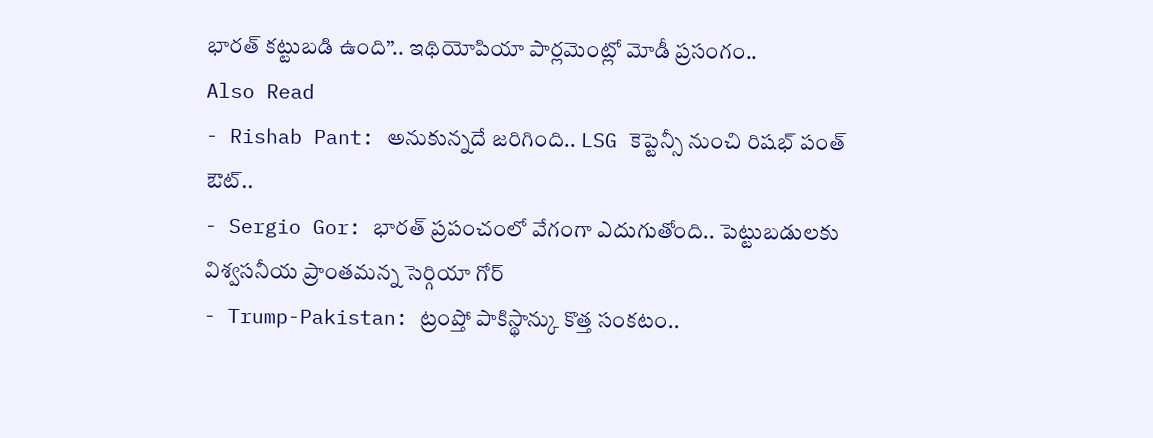భారత్ కట్టుబడి ఉంది”.. ఇథియోపియా పార్లమెంట్లో మోడీ ప్రసంగం..
Also Read
- Rishab Pant: అనుకున్నదే జరిగింది.. LSG కెప్టెన్సీ నుంచి రిషభ్ పంత్ ఔట్..
- Sergio Gor: భారత్ ప్రపంచంలో వేగంగా ఎదుగుతోంది.. పెట్టుబడులకు విశ్వసనీయ ప్రాంతమన్న సెర్గియా గోర్
- Trump-Pakistan: ట్రంప్తో పాకిస్థాన్కు కొత్త సంకటం..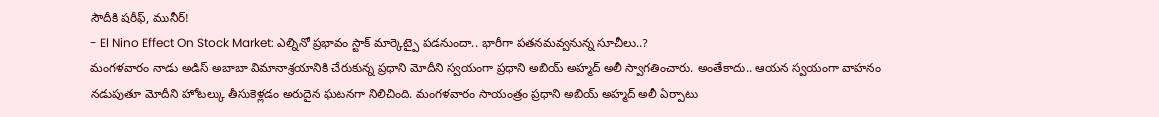సౌదీకి షరీఫ్, మునీర్!
- El Nino Effect On Stock Market: ఎల్నినో ప్రభావం స్టాక్ మార్కెట్పై పడనుందా.. భారీగా పతనమవ్వనున్న సూచీలు..?
మంగళవారం నాడు అడిస్ అబాబా విమానాశ్రయానికి చేరుకున్న ప్రధాని మోదీని స్వయంగా ప్రధాని అబియ్ అహ్మద్ అలీ స్వాగతించారు. అంతేకాదు.. ఆయన స్వయంగా వాహనం నడుపుతూ మోదీని హోటల్కు తీసుకెళ్లడం అరుదైన ఘటనగా నిలిచింది. మంగళవారం సాయంత్రం ప్రధాని అబియ్ అహ్మద్ అలీ ఏర్పాటు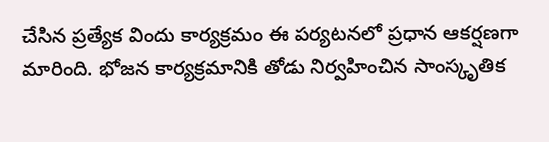చేసిన ప్రత్యేక విందు కార్యక్రమం ఈ పర్యటనలో ప్రధాన ఆకర్షణగా మారింది. భోజన కార్యక్రమానికి తోడు నిర్వహించిన సాంస్కృతిక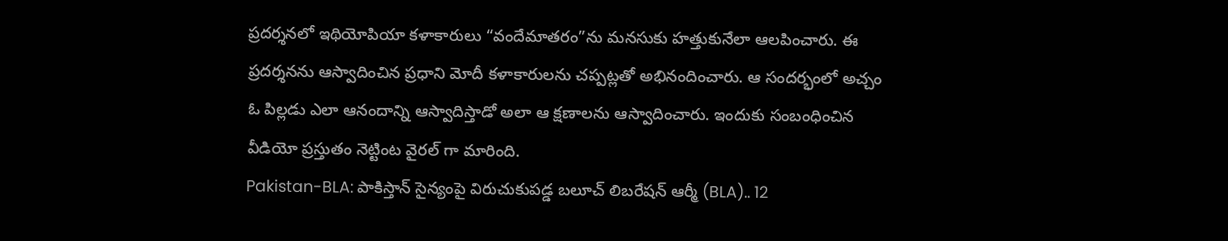ప్రదర్శనలో ఇథియోపియా కళాకారులు “వందేమాతరం”ను మనసుకు హత్తుకునేలా ఆలపించారు. ఈ ప్రదర్శనను ఆస్వాదించిన ప్రధాని మోదీ కళాకారులను చప్పట్లతో అభినందించారు. ఆ సందర్భంలో అచ్చం ఓ పిల్లడు ఎలా ఆనందాన్ని ఆస్వాదిస్తాడో అలా ఆ క్షణాలను ఆస్వాదించారు. ఇందుకు సంబంధించిన వీడియో ప్రస్తుతం నెట్టింట వైరల్ గా మారింది.
Pakistan-BLA: పాకిస్తాన్ సైన్యంపై విరుచుకుపడ్డ బలూచ్ లిబరేషన్ ఆర్మీ (BLA).. 12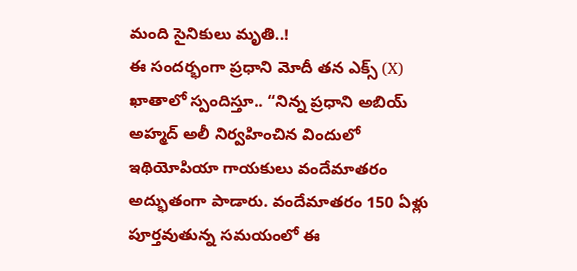మంది సైనికులు మృతి..!
ఈ సందర్భంగా ప్రధాని మోదీ తన ఎక్స్ (X) ఖాతాలో స్పందిస్తూ.. “నిన్న ప్రధాని అబియ్ అహ్మద్ అలీ నిర్వహించిన విందులో ఇథియోపియా గాయకులు వందేమాతరం అద్భుతంగా పాడారు. వందేమాతరం 150 ఏళ్లు పూర్తవుతున్న సమయంలో ఈ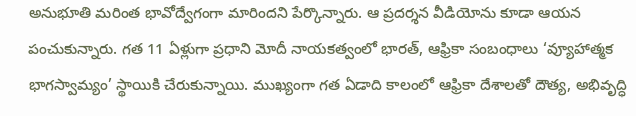అనుభూతి మరింత భావోద్వేగంగా మారిందని పేర్కొన్నారు. ఆ ప్రదర్శన వీడియోను కూడా ఆయన పంచుకున్నారు. గత 11 ఏళ్లుగా ప్రధాని మోదీ నాయకత్వంలో భారత్, ఆఫ్రికా సంబంధాలు ‘వ్యూహాత్మక భాగస్వామ్యం’ స్థాయికి చేరుకున్నాయి. ముఖ్యంగా గత ఏడాది కాలంలో ఆఫ్రికా దేశాలతో దౌత్య, అభివృద్ధి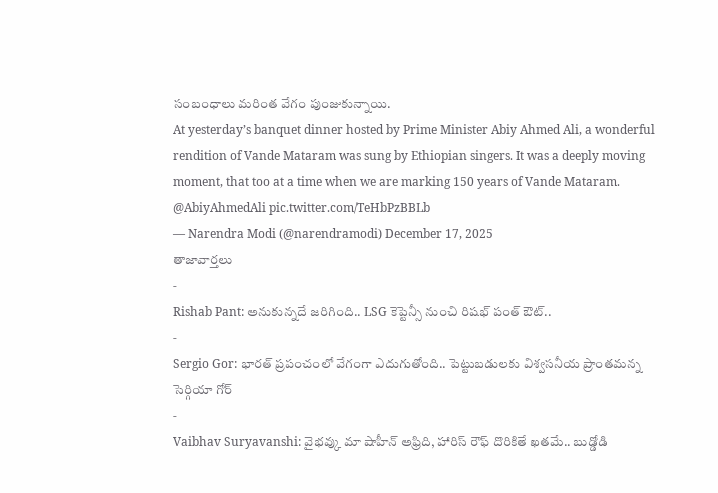సంబంధాలు మరింత వేగం పుంజుకున్నాయి.
At yesterday’s banquet dinner hosted by Prime Minister Abiy Ahmed Ali, a wonderful rendition of Vande Mataram was sung by Ethiopian singers. It was a deeply moving moment, that too at a time when we are marking 150 years of Vande Mataram. @AbiyAhmedAli pic.twitter.com/TeHbPzBBLb
— Narendra Modi (@narendramodi) December 17, 2025
తాజావార్తలు
-
Rishab Pant: అనుకున్నదే జరిగింది.. LSG కెప్టెన్సీ నుంచి రిషభ్ పంత్ ఔట్..
-
Sergio Gor: భారత్ ప్రపంచంలో వేగంగా ఎదుగుతోంది.. పెట్టుబడులకు విశ్వసనీయ ప్రాంతమన్న సెర్గియా గోర్
-
Vaibhav Suryavanshi: వైభవ్కు మా షాహీన్ అఫ్రిది, హారిస్ రౌఫ్ దొరికితే ఖతమే.. బుడ్డోడి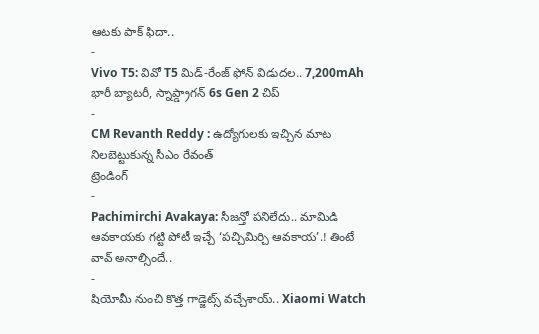ఆటకు పాక్ ఫిదా..
-
Vivo T5: వివో T5 మిడ్-రేంజ్ ఫోన్ విడుదల.. 7,200mAh భారీ బ్యాటరీ, స్నాప్డ్రాగన్ 6s Gen 2 చిప్
-
CM Revanth Reddy : ఉద్యోగులకు ఇచ్చిన మాట నిలబెట్టుకున్న సీఎం రేవంత్
ట్రెండింగ్
-
Pachimirchi Avakaya: సీజన్తో పనిలేదు.. మామిడి ఆవకాయకు గట్టి పోటీ ఇచ్చే ‘పచ్చిమిర్చి ఆవకాయ’.! తింటే వావ్ అనాల్సిందే..
-
షియోమీ నుంచి కొత్త గాడ్జెట్స్ వచ్చేశాయ్.. Xiaomi Watch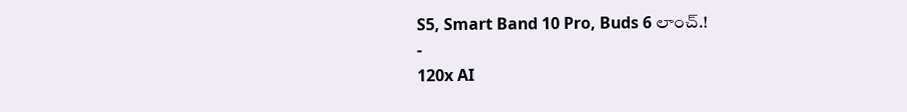S5, Smart Band 10 Pro, Buds 6 లాంచ్.!
-
120x AI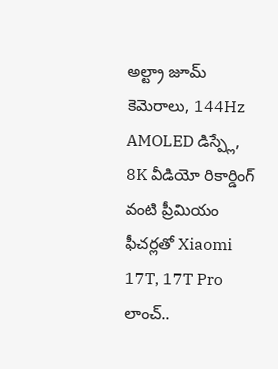అల్ట్రా జూమ్ కెమెరాలు, 144Hz AMOLED డిస్ప్లే, 8K వీడియో రికార్డింగ్ వంటి ప్రీమియం ఫీచర్లతో Xiaomi 17T, 17T Pro లాంచ్..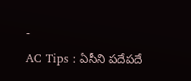-
AC Tips : ఏసీని పదేపదే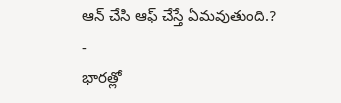ఆన్ చేసి ఆఫ్ చేస్తే ఏమవుతుంది.?
-
భారత్లో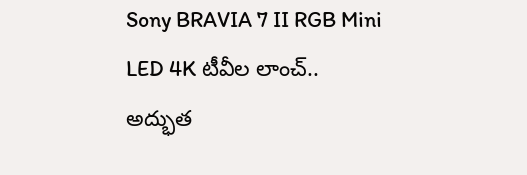Sony BRAVIA 7 II RGB Mini LED 4K టీవీల లాంచ్.. అద్భుత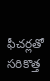ఫీచర్లతో సరికొత్త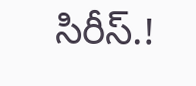సిరీస్.!